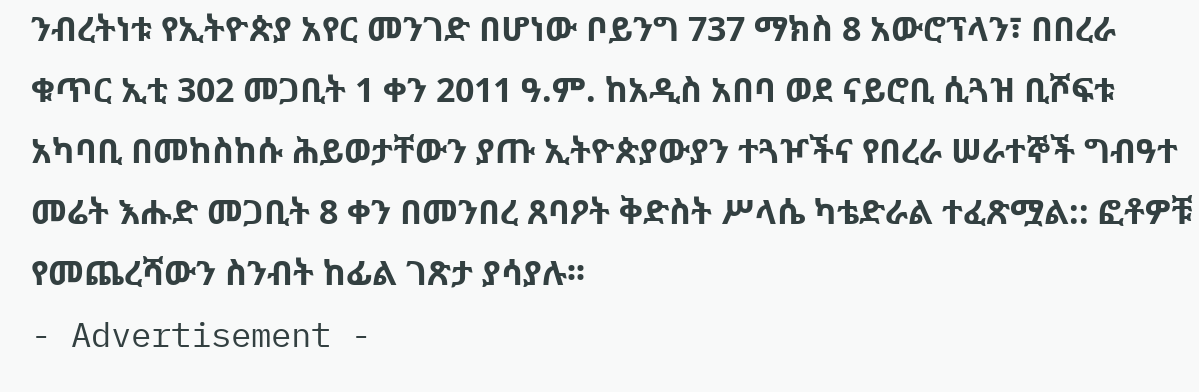ንብረትነቱ የኢትዮጵያ አየር መንገድ በሆነው ቦይንግ 737 ማክስ 8 አውሮፕላን፣ በበረራ ቁጥር ኢቲ 302 መጋቢት 1 ቀን 2011 ዓ.ም. ከአዲስ አበባ ወደ ናይሮቢ ሲጓዝ ቢሾፍቱ አካባቢ በመከስከሱ ሕይወታቸውን ያጡ ኢትዮጵያውያን ተጓዦችና የበረራ ሠራተኞች ግብዓተ መሬት እሑድ መጋቢት 8 ቀን በመንበረ ጸባዖት ቅድስት ሥላሴ ካቴድራል ተፈጽሟል:: ፎቶዎቹ የመጨረሻውን ስንብት ከፊል ገጽታ ያሳያሉ፡፡
- Advertisement -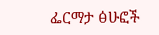ፌርማታ ፅሁፎች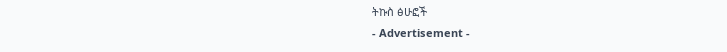ትኩስ ፅሁፎች
- Advertisement -